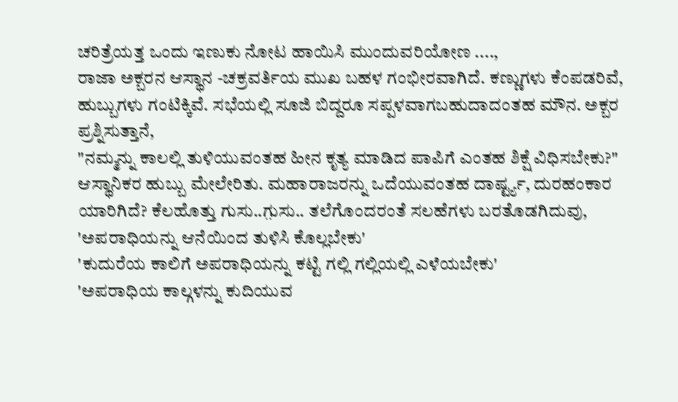ಚರಿತ್ರೆಯತ್ತ ಒಂದು ಇಣುಕು ನೋಟ ಹಾಯಿಸಿ ಮುಂದುವರಿಯೋಣ ....,
ರಾಜಾ ಅಕ್ಬರನ ಆಸ್ಥಾನ -ಚಕ್ರವರ್ತಿಯ ಮುಖ ಬಹಳ ಗಂಭೀರವಾಗಿದೆ. ಕಣ್ಣುಗಳು ಕೆಂಪಡರಿವೆ, ಹುಬ್ಬುಗಳು ಗಂಟಿಕ್ಕಿವೆ. ಸಭೆಯಲ್ಲಿ ಸೂಜಿ ಬಿದ್ದರೂ ಸಪ್ಪಳವಾಗಬಹುದಾದಂತಹ ಮೌನ. ಅಕ್ಬರ ಪ್ರಶ್ನಿಸುತ್ತಾನೆ,
"ನಮ್ಮನ್ನು ಕಾಲಲ್ಲಿ ತುಳಿಯುವಂತಹ ಹೀನ ಕೃತ್ಯ ಮಾಡಿದ ಪಾಪಿಗೆ ಎಂತಹ ಶಿಕ್ಷೆ ವಿಧಿಸಬೇಕು?"
ಆಸ್ಥಾನಿಕರ ಹುಬ್ಬು ಮೇಲೇರಿತು. ಮಹಾರಾಜರನ್ನು ಒದೆಯುವಂತಹ ದಾರ್ಷ್ಟ್ಯ, ದುರಹಂಕಾರ ಯಾರಿಗಿದೆ? ಕೆಲಹೊತ್ತು ಗುಸು..ಗ಼ುಸು.. ತಲೆಗೊಂದರಂತೆ ಸಲಹೆಗಳು ಬರತೊಡಗಿದುವು,
'ಅಪರಾಧಿಯನ್ನು ಆನೆಯಿಂದ ತುಳಿಸಿ ಕೊಲ್ಲಬೇಕು'
'ಕುದುರೆಯ ಕಾಲಿಗೆ ಅಪರಾಧಿಯನ್ನು ಕಟ್ಟಿ ಗಲ್ಲಿ ಗಲ್ಲಿಯಲ್ಲಿ ಎಳೆಯಬೇಕು'
'ಅಪರಾಧಿಯ ಕಾಲ್ಗಳನ್ನು ಕುದಿಯುವ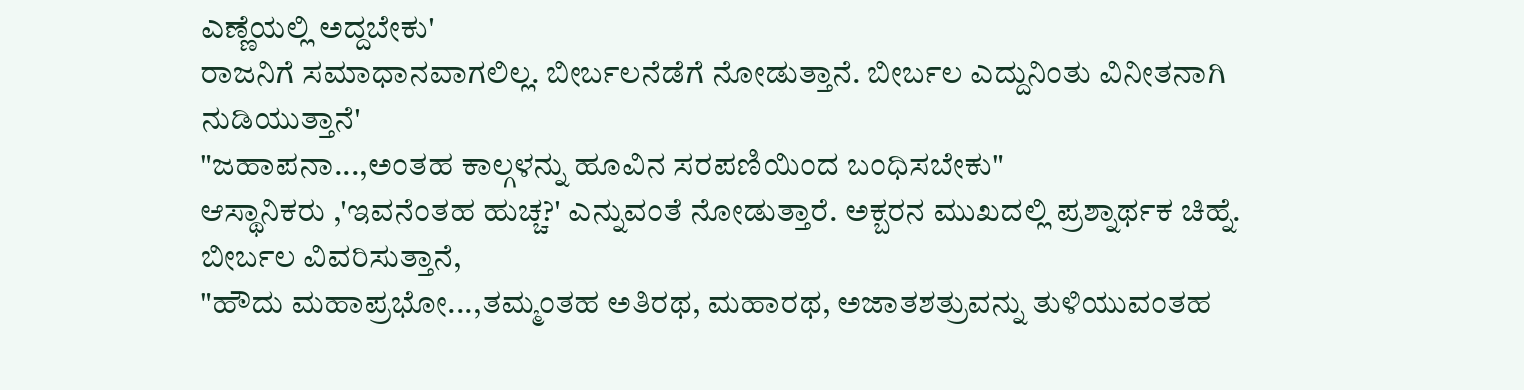ಎಣ್ಣೆಯಲ್ಲಿ ಅದ್ದಬೇಕು'
ರಾಜನಿಗೆ ಸಮಾಧಾನವಾಗಲಿಲ್ಲ. ಬೀರ್ಬಲನೆಡೆಗೆ ನೋಡುತ್ತಾನೆ. ಬೀರ್ಬಲ ಎದ್ದುನಿಂತು ವಿನೀತನಾಗಿ ನುಡಿಯುತ್ತಾನೆ'
"ಜಹಾಪನಾ...,ಅಂತಹ ಕಾಲ್ಗಳನ್ನು ಹೂವಿನ ಸರಪಣಿಯಿಂದ ಬಂಧಿಸಬೇಕು"
ಆಸ್ಥಾನಿಕರು ,'ಇವನೆಂತಹ ಹುಚ್ಚ?' ಎನ್ನುವಂತೆ ನೋಡುತ್ತಾರೆ. ಅಕ್ಬರನ ಮುಖದಲ್ಲಿ ಪ್ರಶ್ನಾರ್ಥಕ ಚಿಹ್ನೆ. ಬೀರ್ಬಲ ವಿವರಿಸುತ್ತಾನೆ,
"ಹೌದು ಮಹಾಪ್ರಭೋ...,ತಮ್ಮಂತಹ ಅತಿರಥ, ಮಹಾರಥ, ಅಜಾತಶತ್ರುವನ್ನು ತುಳಿಯುವಂತಹ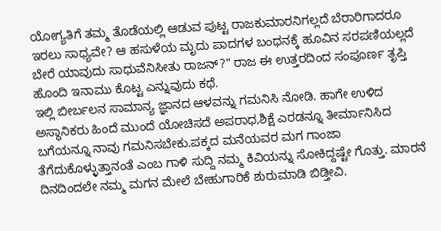ಯೋಗ್ಯತಿಗೆ ತಮ್ಮ ತೊಡೆಯಲ್ಲಿ ಆಡುವ ಪುಟ್ಟ ರಾಜಕುಮಾರನಿಗಲ್ಲದೆ ಬೆರಾರಿಗಾದರೂ ಇರಲು ಸಾಧ್ಯವೇ? ಆ ಹಸುಳೆಯ ಮೃದು ಪಾದಗಳ ಬಂಧನಕ್ಕೆ ಹೂವಿನ ಸರಪಣಿಯಲ್ಲದೆ ಬೇರೆ ಯಾವುದು ಸಾಧುವೆನಿಸೀತು ರಾಜನ್?" ರಾಜ ಈ ಉತ್ತರದಿಂದ ಸಂಪೂರ್ಣ ತೃಪ್ತಿ ಹೊಂದಿ ಇನಾಮು ಕೊಟ್ಟ ಎನ್ನುವುದು ಕಥೆ.
ಇಲ್ಲಿ ಬೀರ್ಬಲನ ಸಾಮಾನ್ಯ ಜ್ಞಾನದ ಆಳವನ್ನು ಗಮನಿಸಿ ನೋಡಿ. ಹಾಗೇ ಉಳಿದ ಅಸ್ಥಾನಿಕರು ಹಿಂದೆ ಮುಂದೆ ಯೋಚಿಸದೆ ಅಪರಾಧ,ಶಿಕ್ಷೆ ಎರಡನ್ನೂ ತೀರ್ಮಾನಿಸಿದ ಬಗೆಯನ್ನೂ ನಾವು ಗಮನಿಸಬೇಕು.ಪಕ್ಕದ ಮನೆಯವರ ಮಗ ಗಾಂಜಾ ತೆಗೆದುಕೊಳ್ಳುತ್ತಾನಂತೆ ಎಂಬ ಗಾಳಿ ಸುದ್ದಿ ನಮ್ಮ ಕಿವಿಯನ್ನು ಸೋಕಿದ್ದಷ್ಟೇ ಗೊತ್ತು. ಮಾರನೆ ದಿನದಿಂದಲೇ ನಮ್ಮ ಮಗನ ಮೇಲೆ ಬೇಹುಗಾರಿಕೆ ಶುರುಮಾಡಿ ಬಿಡ್ತೀವಿ.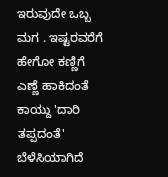ಇರುವುದೇ ಒಬ್ಬ ಮಗ . ಇಷ್ಟರವರೆಗೆ ಹೇಗೋ ಕಣ್ಣಿಗೆ ಎಣ್ಣೆ ಹಾಕಿದಂತೆ ಕಾಯ್ದು 'ದಾರಿ ತಪ್ಪದಂತೆ' ಬೆಳೆಸಿಯಾಗಿದೆ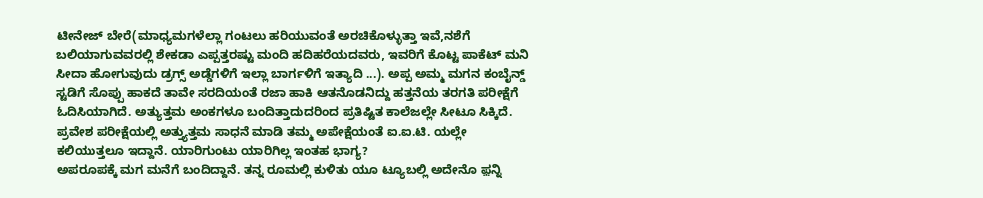ಟೀನೇಜ್ ಬೇರೆ(ಮಾಧ್ಯಮಗಳೆಲ್ಲಾ ಗಂಟಲು ಹರಿಯುವಂತೆ ಅರಚಿಕೊಳ್ಳುತ್ತಾ ಇವೆ,ನಶೆಗೆ ಬಲಿಯಾಗುವವರಲ್ಲಿ ಶೇಕಡಾ ಎಪ್ಪತ್ತರಷ್ಟು ಮಂದಿ ಹದಿಹರೆಯದವರು, ಇವರಿಗೆ ಕೊಟ್ಟ ಪಾಕೆಟ್ ಮನಿ ಸೀದಾ ಹೋಗುವುದು ಡ್ರಗ್ಸ್ ಅಡ್ಡೆಗಳಿಗೆ ಇಲ್ಲಾ ಬಾರ್ಗಳಿಗೆ ಇತ್ಯಾದಿ ...). ಅಪ್ಪ ಅಮ್ಮ ಮಗನ ಕಂಬೈನ್ಡ್
ಸ್ಟಡಿಗೆ ಸೊಪ್ಪು ಹಾಕದೆ ತಾವೇ ಸರದಿಯಂತೆ ರಜಾ ಹಾಕಿ ಆತನೊಡನಿದ್ದು ಹತ್ತನೆಯ ತರಗತಿ ಪರೀಕ್ಷೆಗೆ ಓದಿಸಿಯಾಗಿದೆ. ಅತ್ಯುತ್ತಮ ಅಂಕಗಳೂ ಬಂದಿತ್ತಾದುದರಿಂದ ಪ್ರತಿಷ್ಟಿತ ಕಾಲೆಜಲ್ಲೇ ಸೀಟೂ ಸಿಕ್ಕಿದೆ. ಪ್ರವೇಶ ಪರೀಕ್ಷೆಯಲ್ಲಿ ಅತ್ತ್ಯುತ್ತಮ ಸಾಧನೆ ಮಾಡಿ ತಮ್ಮ ಅಪೇಕ್ಷೆಯಂತೆ ಐ.ಐ.ಟಿ. ಯಲ್ಲೇ ಕಲಿಯುತ್ತಲೂ ಇದ್ದಾನೆ. ಯಾರಿಗುಂಟು ಯಾರಿಗಿಲ್ಲ ಇಂತಹ ಭಾಗ್ಯ?
ಅಪರೂಪಕ್ಕೆ ಮಗ ಮನೆಗೆ ಬಂದಿದ್ದಾನೆ. ತನ್ನ ರೂಮಲ್ಲಿ ಕುಳಿತು ಯೂ ಟ್ಯೂಬಲ್ಲಿ ಅದೇನೊ ಫ಼ನ್ನಿ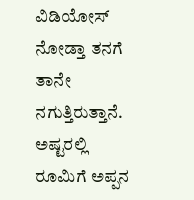ವಿಡಿಯೋಸ್ ನೋಡ್ತಾ ತನಗೆ ತಾನೇ ನಗುತ್ತಿರುತ್ತಾನೆ. ಅಷ್ಟರಲ್ಲಿ ರೂಮಿಗೆ ಅಪ್ಪನ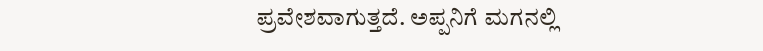ಪ್ರವೇಶವಾಗುತ್ತದೆ. ಅಪ್ಪನಿಗೆ ಮಗನಲ್ಲಿ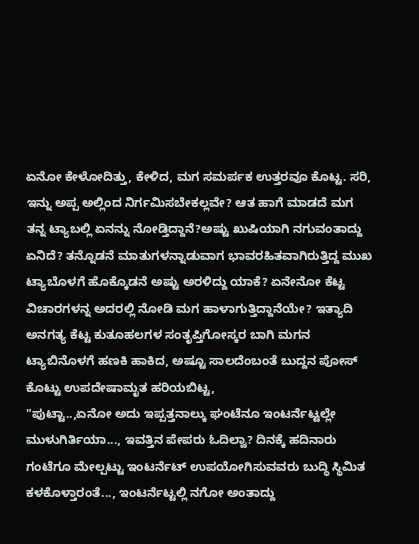ಏನೋ ಕೇಳೋದಿತ್ತು, ಕೇಳಿದ, ಮಗ ಸಮರ್ಪಕ ಉತ್ತರವೂ ಕೊಟ್ಟ. ಸರಿ, ಇನ್ನು ಅಪ್ಪ ಅಲ್ಲಿಂದ ನಿರ್ಗಮಿಸಬೇಕಲ್ಲವೇ? ಆತ ಹಾಗೆ ಮಾಡದೆ ಮಗ ತನ್ನ ಟ್ಯಾಬಲ್ಲಿ ಏನನ್ನು ನೋಡ್ತಿದ್ದಾನೆ?ಅಷ್ಟು ಖುಷಿಯಾಗಿ ನಗುವಂತಾದ್ದು ಏನಿದೆ? ತನ್ನೊಡನೆ ಮಾತುಗಳನ್ನಾಡುವಾಗ ಭಾವರಹಿತವಾಗಿರುತ್ತಿದ್ದ ಮುಖ ಟ್ಯಾಬೊಳಗೆ ಹೊಕ್ಕೊಡನೆ ಅಷ್ಟು ಅರಳಿದ್ದು ಯಾಕೆ? ಏನೇನೋ ಕೆಟ್ಟ ವಿಚಾರಗಳನ್ನ ಅದರಲ್ಲಿ ನೋಡಿ ಮಗ ಹಾಳಾಗುತ್ತಿದ್ದಾನೆಯೇ? ಇತ್ಯಾದಿ ಅನಗತ್ಯ ಕೆಟ್ಟ ಕುತೂಹಲಗಳ ಸಂತೃಪ್ತಿಗೋಸ್ಕರ ಬಾಗಿ ಮಗನ ಟ್ಯಾಬಿನೊಳಗೆ ಹಣಕಿ ಹಾಕಿದ, ಅಷ್ಟೂ ಸಾಲದೆಂಬಂತೆ ಬುದ್ದನ ಪೋಸ್ ಕೊಟ್ಟು ಉಪದೇಷಾಮೃತ ಹರಿಯಬಿಟ್ಟ,
"ಪುಟ್ಟಾ..,ಏನೋ ಅದು ಇಪ್ಪತ್ತನಾಲ್ಕು ಘಂಟೆನೂ ಇಂಟರ್ನೆಟ್ಟಲ್ಲೇ ಮುಳುಗಿರ್ತಿಯಾ..., ಇವತ್ತಿನ ಪೇಪರು ಓದಿಲ್ವಾ? ದಿನಕ್ಕೆ ಹದಿನಾರು ಗಂಟೆಗೂ ಮೇಲ್ಪಟ್ಟು ಇಂಟರ್ನೆಟ್ ಉಪಯೋಗಿಸುವವರು ಬುದ್ಧಿ ಸ್ಥಿಮಿತ ಕಳಕೊಳ್ತಾರಂತೆ..., ಇಂಟರ್ನೆಟ್ಟಲ್ಲಿ ನಗೋ ಅಂತಾದ್ದು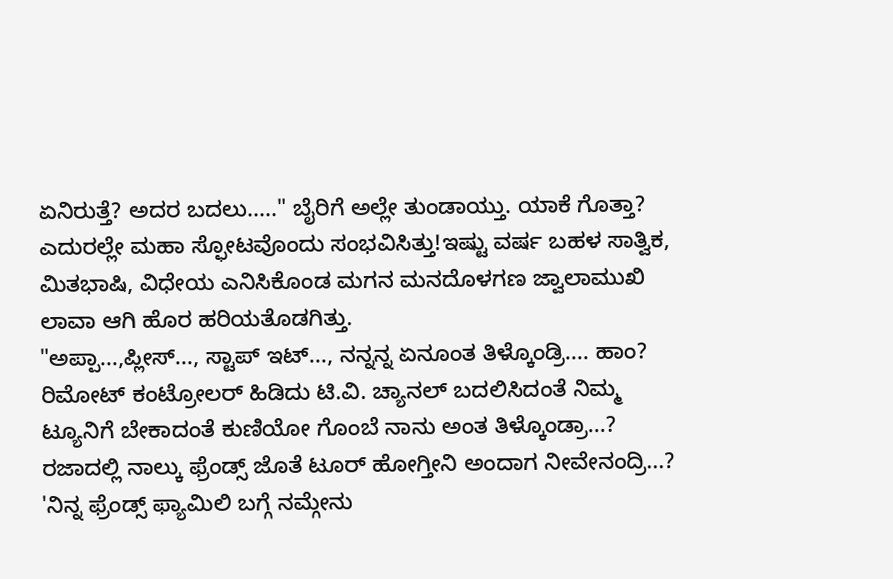ಏನಿರುತ್ತೆ? ಅದರ ಬದಲು....." ಬೈರಿಗೆ ಅಲ್ಲೇ ತುಂಡಾಯ್ತು. ಯಾಕೆ ಗೊತ್ತಾ? ಎದುರಲ್ಲೇ ಮಹಾ ಸ್ಫೋಟವೊಂದು ಸಂಭವಿಸಿತ್ತು!ಇಷ್ಟು ವರ್ಷ ಬಹಳ ಸಾತ್ವಿಕ, ಮಿತಭಾಷಿ, ವಿಧೇಯ ಎನಿಸಿಕೊಂಡ ಮಗನ ಮನದೊಳಗಣ ಜ್ವಾಲಾಮುಖಿ ಲಾವಾ ಆಗಿ ಹೊರ ಹರಿಯತೊಡಗಿತ್ತು.
"ಅಪ್ಪಾ...,ಪ್ಲೀಸ್..., ಸ್ಟಾಪ್ ಇಟ್..., ನನ್ನನ್ನ ಏನೂಂತ ತಿಳ್ಕೊಂಡ್ರಿ.... ಹಾಂ? ರಿಮೋಟ್ ಕಂಟ್ರೋಲರ್ ಹಿಡಿದು ಟಿ.ವಿ. ಚ್ಯಾನಲ್ ಬದಲಿಸಿದಂತೆ ನಿಮ್ಮ ಟ್ಯೂನಿಗೆ ಬೇಕಾದಂತೆ ಕುಣಿಯೋ ಗೊಂಬೆ ನಾನು ಅಂತ ತಿಳ್ಕೊಂಡ್ರಾ...? ರಜಾದಲ್ಲಿ ನಾಲ್ಕು ಫ್ರೆಂಡ್ಸ್ ಜೊತೆ ಟೂರ್ ಹೋಗ್ತೀನಿ ಅಂದಾಗ ನೀವೇನಂದ್ರಿ...? 'ನಿನ್ನ ಫ್ರೆಂಡ್ಸ್ ಫ್ಯಾಮಿಲಿ ಬಗ್ಗೆ ನಮ್ಗೇನು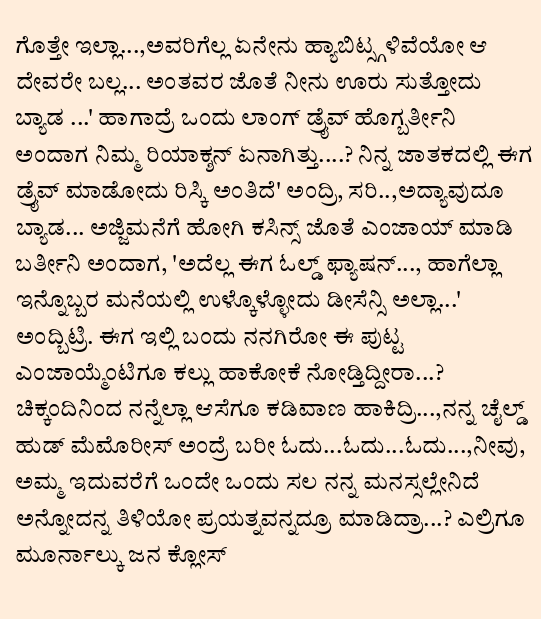ಗೊತ್ತೇ ಇಲ್ಲಾ...,ಅವರಿಗೆಲ್ಲ ಏನೇನು ಹ್ಯಾಬಿಟ್ಸ್ಗಳಿವೆಯೋ ಆ ದೇವರೇ ಬಲ್ಲ... ಅಂತವರ ಜೊತೆ ನೀನು ಊರು ಸುತ್ತೋದು ಬ್ಯಾಡ ...' ಹಾಗಾದ್ರೆ ಒಂದು ಲಾಂಗ್ ಡ್ರೈವ್ ಹೊಗ್ಬರ್ತೀನಿ ಅಂದಾಗ ನಿಮ್ಮ ರಿಯಾಕ್ಶನ್ ಏನಾಗಿತ್ತು....? ನಿನ್ನ ಜಾತಕದಲ್ಲಿ ಈಗ ಡ್ರೈವ್ ಮಾಡೋದು ರಿಸ್ಕಿ ಅಂತಿದೆ' ಅಂದ್ರಿ, ಸರಿ..,ಅದ್ಯಾವುದೂ ಬ್ಯಾಡ... ಅಜ್ಜಿಮನೆಗೆ ಹೋಗಿ ಕಸಿನ್ಸ್ ಜೊತೆ ಎಂಜಾಯ್ ಮಾಡಿ ಬರ್ತೀನಿ ಅಂದಾಗ, 'ಅದೆಲ್ಲ ಈಗ ಓಲ್ಡ್ ಫ್ಯಾಷನ್..., ಹಾಗೆಲ್ಲಾ ಇನ್ನೊಬ್ಬರ ಮನೆಯಲ್ಲಿ ಉಳ್ಕೊಳ್ಳೋದು ಡೀಸೆನ್ಸಿ ಅಲ್ಲಾ...' ಅಂದ್ಬಿಟ್ರಿ. ಈಗ ಇಲ್ಲಿ ಬಂದು ನನಗಿರೋ ಈ ಪುಟ್ಟ ಎಂಜಾಯ್ಮೆಂಟಿಗೂ ಕಲ್ಲು ಹಾಕೋಕೆ ನೋಡ್ತಿದ್ದೀರಾ...? ಚಿಕ್ಕಂದಿನಿಂದ ನನ್ನೆಲ್ಲಾ ಆಸೆಗೂ ಕಡಿವಾಣ ಹಾಕಿದ್ರಿ...,ನನ್ನ ಚೈಲ್ಡ್ ಹುಡ್ ಮೆಮೊರೀಸ್ ಅಂದ್ರೆ ಬರೀ ಓದು...ಓದು...ಓದು...,ನೀವು, ಅಮ್ಮ ಇದುವರೆಗೆ ಒಂದೇ ಒಂದು ಸಲ ನನ್ನ ಮನಸ್ಸಲ್ಲೇನಿದೆ ಅನ್ನೋದನ್ನ ತಿಳಿಯೋ ಪ್ರಯತ್ನವನ್ನದ್ರೂ ಮಾಡಿದ್ರಾ...? ಎಲ್ರಿಗೂ ಮೂರ್ನಾಲ್ಕು ಜನ ಕ್ಲೋಸ್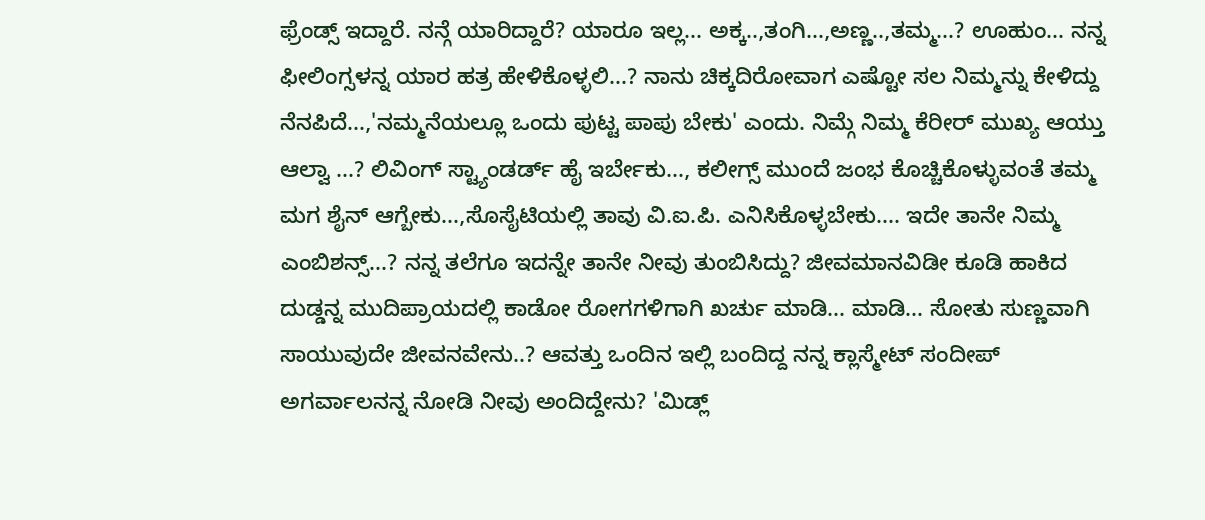ಫ್ರೆಂಡ್ಸ್ ಇದ್ದಾರೆ. ನನ್ಗೆ ಯಾರಿದ್ದಾರೆ? ಯಾರೂ ಇಲ್ಲ... ಅಕ್ಕ..,ತಂಗಿ...,ಅಣ್ಣ..,ತಮ್ಮ...? ಊಹುಂ... ನನ್ನ ಫೀಲಿಂಗ್ಸಳನ್ನ ಯಾರ ಹತ್ರ ಹೇಳಿಕೊಳ್ಳಲಿ...? ನಾನು ಚಿಕ್ಕದಿರೋವಾಗ ಎಷ್ಟೋ ಸಲ ನಿಮ್ಮನ್ನು ಕೇಳಿದ್ದು ನೆನಪಿದೆ...,'ನಮ್ಮನೆಯಲ್ಲೂ ಒಂದು ಪುಟ್ಟ ಪಾಪು ಬೇಕು' ಎಂದು. ನಿಮ್ಗೆ ನಿಮ್ಮ ಕೆರೀರ್ ಮುಖ್ಯ ಆಯ್ತು ಆಲ್ವಾ ...? ಲಿವಿಂಗ್ ಸ್ಟ್ಯಾಂಡರ್ಡ್ ಹೈ ಇರ್ಬೇಕು..., ಕಲೀಗ್ಸ್ ಮುಂದೆ ಜಂಭ ಕೊಚ್ಚಿಕೊಳ್ಳುವಂತೆ ತಮ್ಮ ಮಗ ಶೈನ್ ಆಗ್ಬೇಕು...,ಸೊಸೈಟಿಯಲ್ಲಿ ತಾವು ವಿ.ಐ.ಪಿ. ಎನಿಸಿಕೊಳ್ಳಬೇಕು.... ಇದೇ ತಾನೇ ನಿಮ್ಮ ಎಂಬಿಶನ್ಸ್...? ನನ್ನ ತಲೆಗೂ ಇದನ್ನೇ ತಾನೇ ನೀವು ತುಂಬಿಸಿದ್ದು? ಜೀವಮಾನವಿಡೀ ಕೂಡಿ ಹಾಕಿದ ದುಡ್ಡನ್ನ ಮುದಿಪ್ರಾಯದಲ್ಲಿ ಕಾಡೋ ರೋಗಗಳಿಗಾಗಿ ಖರ್ಚು ಮಾಡಿ... ಮಾಡಿ... ಸೋತು ಸುಣ್ಣವಾಗಿ ಸಾಯುವುದೇ ಜೀವನವೇನು..? ಆವತ್ತು ಒಂದಿನ ಇಲ್ಲಿ ಬಂದಿದ್ದ ನನ್ನ ಕ್ಲಾಸ್ಮೇಟ್ ಸಂದೀಪ್ ಅಗರ್ವಾಲನನ್ನ ನೋಡಿ ನೀವು ಅಂದಿದ್ದೇನು? 'ಮಿಡ್ಲ್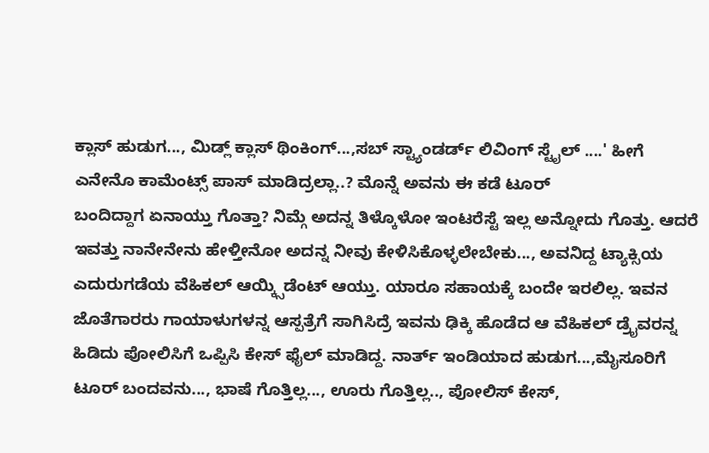ಕ್ಲಾಸ್ ಹುಡುಗ..., ಮಿಡ್ಲ್ ಕ್ಲಾಸ್ ಥಿಂಕಿಂಗ್...,ಸಬ್ ಸ್ಟ್ಯಾಂಡರ್ಡ್ ಲಿವಿಂಗ್ ಸ್ಟೈಲ್ ....' ಹೀಗೆ ಎನೇನೊ ಕಾಮೆಂಟ್ಸ್ ಪಾಸ್ ಮಾಡಿದ್ರಲ್ಲಾ..? ಮೊನ್ನೆ ಅವನು ಈ ಕಡೆ ಟೂರ್
ಬಂದಿದ್ದಾಗ ಏನಾಯ್ತು ಗೊತ್ತಾ? ನಿಮ್ಗೆ ಅದನ್ನ ತಿಳ್ಕೊಳೋ ಇಂಟರೆಸ್ಟೆ ಇಲ್ಲ ಅನ್ನೋದು ಗೊತ್ತು. ಆದರೆ ಇವತ್ತು ನಾನೇನೇನು ಹೇಳ್ತೀನೋ ಅದನ್ನ ನೀವು ಕೇಳಿಸಿಕೊಳ್ಳಲೇಬೇಕು..., ಅವನಿದ್ದ ಟ್ಯಾಕ್ಸಿಯ ಎದುರುಗಡೆಯ ವೆಹಿಕಲ್ ಆಯ್ಕ್ಸಿಡೆಂಟ್ ಆಯ್ತು. ಯಾರೂ ಸಹಾಯಕ್ಕೆ ಬಂದೇ ಇರಲಿಲ್ಲ. ಇವನ ಜೊತೆಗಾರರು ಗಾಯಾಳುಗಳನ್ನ ಆಸ್ಪತ್ರೆಗೆ ಸಾಗಿಸಿದ್ರೆ ಇವನು ಢಿಕ್ಕಿ ಹೊಡೆದ ಆ ವೆಹಿಕಲ್ ಡ್ರೈವರನ್ನ ಹಿಡಿದು ಪೋಲಿಸಿಗೆ ಒಪ್ಪಿಸಿ ಕೇಸ್ ಫೈಲ್ ಮಾಡಿದ್ದ. ನಾರ್ತ್ ಇಂಡಿಯಾದ ಹುಡುಗ...,ಮೈಸೂರಿಗೆ ಟೂರ್ ಬಂದವನು..., ಭಾಷೆ ಗೊತ್ತಿಲ್ಲ..., ಊರು ಗೊತ್ತಿಲ್ಲ.., ಪೋಲಿಸ್ ಕೇಸ್,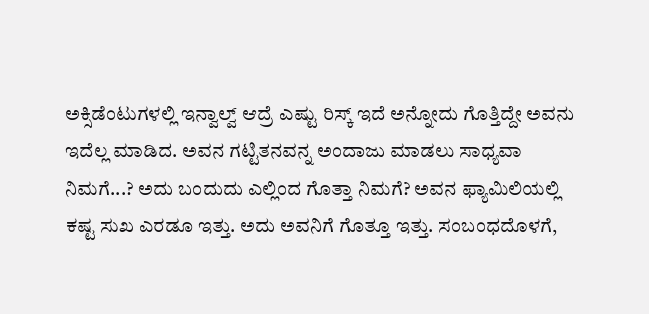ಅಕ್ಸಿಡೆಂಟುಗಳಲ್ಲಿ ಇನ್ವಾಲ್ವ್ ಆದ್ರೆ ಎಷ್ಟು ರಿಸ್ಕ್ ಇದೆ ಅನ್ನೋದು ಗೊತ್ತಿದ್ದೇ ಅವನು ಇದೆಲ್ಲ ಮಾಡಿದ. ಅವನ ಗಟ್ಟಿತನವನ್ನ ಅಂದಾಜು ಮಾಡಲು ಸಾಧ್ಯವಾ ನಿಮಗೆ...? ಅದು ಬಂದುದು ಎಲ್ಲಿಂದ ಗೊತ್ತಾ ನಿಮಗೆ? ಅವನ ಫ್ಯಾಮಿಲಿಯಲ್ಲಿ ಕಷ್ಟ ಸುಖ ಎರಡೂ ಇತ್ತು. ಅದು ಅವನಿಗೆ ಗೊತ್ತೂ ಇತ್ತು. ಸಂಬಂಧದೊಳಗೆ,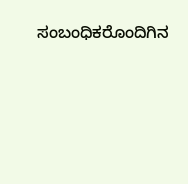ಸಂಬಂಧಿಕರೊಂದಿಗಿನ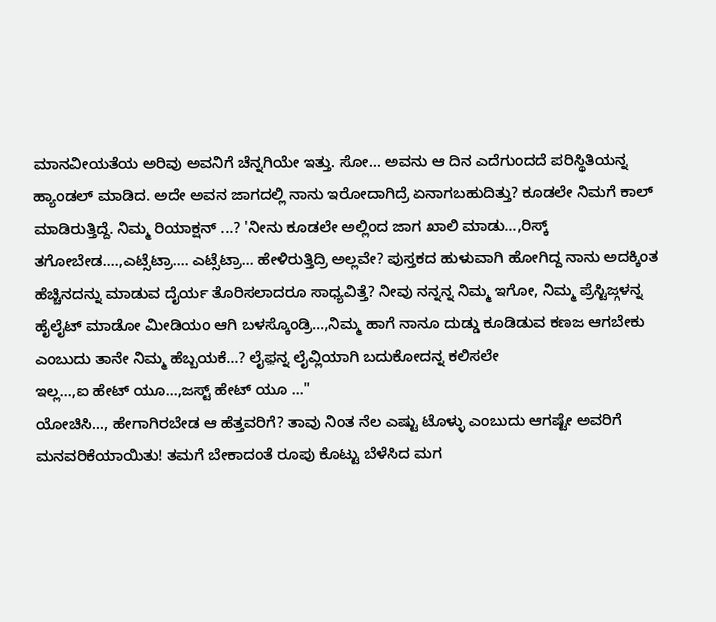ಮಾನವೀಯತೆಯ ಅರಿವು ಅವನಿಗೆ ಚೆನ್ನಗಿಯೇ ಇತ್ತು. ಸೋ... ಅವನು ಆ ದಿನ ಎದೆಗುಂದದೆ ಪರಿಸ್ಥಿತಿಯನ್ನ ಹ್ಯಾಂಡಲ್ ಮಾಡಿದ. ಅದೇ ಅವನ ಜಾಗದಲ್ಲಿ ನಾನು ಇರೋದಾಗಿದ್ರೆ ಏನಾಗಬಹುದಿತ್ತು? ಕೂಡಲೇ ನಿಮಗೆ ಕಾಲ್ ಮಾಡಿರುತ್ತಿದ್ದೆ. ನಿಮ್ಮ ರಿಯಾಕ್ಷನ್ ...? 'ನೀನು ಕೂಡಲೇ ಅಲ್ಲಿಂದ ಜಾಗ ಖಾಲಿ ಮಾಡು...,ರಿಸ್ಕ್ ತಗೋಬೇಡ....,ಎಟ್ಸೆಟ್ರಾ.... ಎಟ್ಸೆಟ್ರಾ... ಹೇಳಿರುತ್ತಿದ್ರಿ ಅಲ್ಲವೇ? ಪುಸ್ತಕದ ಹುಳುವಾಗಿ ಹೋಗಿದ್ದ ನಾನು ಅದಕ್ಕಿಂತ ಹೆಚ್ಚಿನದನ್ನು ಮಾಡುವ ದೈರ್ಯ ತೊರಿಸಲಾದರೂ ಸಾಧ್ಯವಿತ್ತೆ? ನೀವು ನನ್ನನ್ನ ನಿಮ್ಮ ಇಗೋ, ನಿಮ್ಮ ಪ್ರೆಸ್ಟಿಜ್ಗಳನ್ನ ಹೈಲೈಟ್ ಮಾಡೋ ಮೀಡಿಯಂ ಆಗಿ ಬಳಸ್ಕೊಂಡ್ರಿ...,ನಿಮ್ಮ ಹಾಗೆ ನಾನೂ ದುಡ್ಡು ಕೂಡಿಡುವ ಕಣಜ ಆಗಬೇಕು ಎಂಬುದು ತಾನೇ ನಿಮ್ಮ ಹೆಬ್ಬಯಕೆ...? ಲೈಫ಼ನ್ನ ಲೈವ್ಲಿಯಾಗಿ ಬದುಕೋದನ್ನ ಕಲಿಸಲೇ
ಇಲ್ಲ...,ಐ ಹೇಟ್ ಯೂ...,ಜಸ್ಟ್ ಹೇಟ್ ಯೂ ..."
ಯೋಚಿಸಿ..., ಹೇಗಾಗಿರಬೇಡ ಆ ಹೆತ್ತವರಿಗೆ? ತಾವು ನಿಂತ ನೆಲ ಎಷ್ಟು ಟೊಳ್ಳು ಎಂಬುದು ಆಗಷ್ಟೇ ಅವರಿಗೆ ಮನವರಿಕೆಯಾಯಿತು! ತಮಗೆ ಬೇಕಾದಂತೆ ರೂಪು ಕೊಟ್ಟು ಬೆಳೆಸಿದ ಮಗ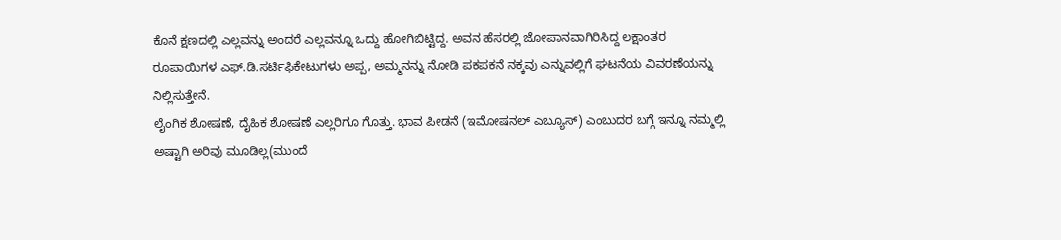ಕೊನೆ ಕ್ಷಣದಲ್ಲಿ ಎಲ್ಲವನ್ನು ಅಂದರೆ ಎಲ್ಲವನ್ನೂ ಒದ್ದು ಹೋಗಿಬಿಟ್ಟಿದ್ದ. ಅವನ ಹೆಸರಲ್ಲಿ ಜೋಪಾನವಾಗಿರಿಸಿದ್ದ ಲಕ್ಷಾಂತರ ರೂಪಾಯಿಗಳ ಎಫ್.ಡಿ.ಸರ್ಟಿಫಿಕೇಟುಗಳು ಅಪ್ಪ, ಅಮ್ಮನನ್ನು ನೋಡಿ ಪಕಪಕನೆ ನಕ್ಕವು ಎನ್ನುವಲ್ಲಿಗೆ ಘಟನೆಯ ವಿವರಣೆಯನ್ನು ನಿಲ್ಲಿಸುತ್ತೇನೆ.
ಲೈಂಗಿಕ ಶೋಷಣೆ, ದೈಹಿಕ ಶೋಷಣೆ ಎಲ್ಲರಿಗೂ ಗೊತ್ತು. ಭಾವ ಪೀಡನೆ (ಇಮೋಷನಲ್ ಎಬ್ಯೂಸ್) ಎಂಬುದರ ಬಗ್ಗೆ ಇನ್ನೂ ನಮ್ಮಲ್ಲಿ ಅಷ್ಟಾಗಿ ಅರಿವು ಮೂಡಿಲ್ಲ(ಮುಂದೆ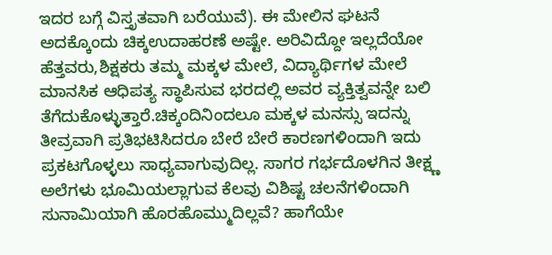ಇದರ ಬಗ್ಗೆ ವಿಸ್ತೃತವಾಗಿ ಬರೆಯುವೆ). ಈ ಮೇಲಿನ ಘಟನೆ ಅದಕ್ಕೊಂದು ಚಿಕ್ಕಉದಾಹರಣೆ ಅಷ್ಟೇ. ಅರಿವಿದ್ದೋ ಇಲ್ಲದೆಯೋ ಹೆತ್ತವರು,ಶಿಕ್ಷಕರು ತಮ್ಮ ಮಕ್ಕಳ ಮೇಲೆ, ವಿದ್ಯಾರ್ಥಿಗಳ ಮೇಲೆ ಮಾನಸಿಕ ಆಧಿಪತ್ಯ ಸ್ಥಾಪಿಸುವ ಭರದಲ್ಲಿ ಅವರ ವ್ಯಕ್ತಿತ್ವವನ್ನೇ ಬಲಿ ತೆಗೆದುಕೊಳ್ಳುತ್ತಾರೆ.ಚಿಕ್ಕಂದಿನಿಂದಲೂ ಮಕ್ಕಳ ಮನಸ್ಸು ಇದನ್ನು ತೀವ್ರವಾಗಿ ಪ್ರತಿಭಟಿಸಿದರೂ ಬೇರೆ ಬೇರೆ ಕಾರಣಗಳಿಂದಾಗಿ ಇದು ಪ್ರಕಟಗೊಳ್ಳಲು ಸಾಧ್ಯವಾಗುವುದಿಲ್ಲ. ಸಾಗರ ಗರ್ಭದೊಳಗಿನ ತೀಕ್ಷ್ಣ ಅಲೆಗಳು ಭೂಮಿಯಲ್ಲಾಗುವ ಕೆಲವು ವಿಶಿಷ್ಟ ಚಲನೆಗಳಿಂದಾಗಿ ಸುನಾಮಿಯಾಗಿ ಹೊರಹೊಮ್ಮುದಿಲ್ಲವೆ? ಹಾಗೆಯೇ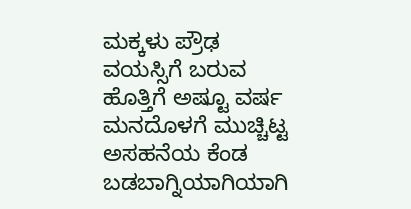ಮಕ್ಕಳು ಪ್ರೌಢ ವಯಸ್ಸಿಗೆ ಬರುವ ಹೊತ್ತಿಗೆ ಅಷ್ಟೂ ವರ್ಷ ಮನದೊಳಗೆ ಮುಚ್ಚಿಟ್ಟ ಅಸಹನೆಯ ಕೆಂಡ ಬಡಬಾಗ್ನಿಯಾಗಿಯಾಗಿ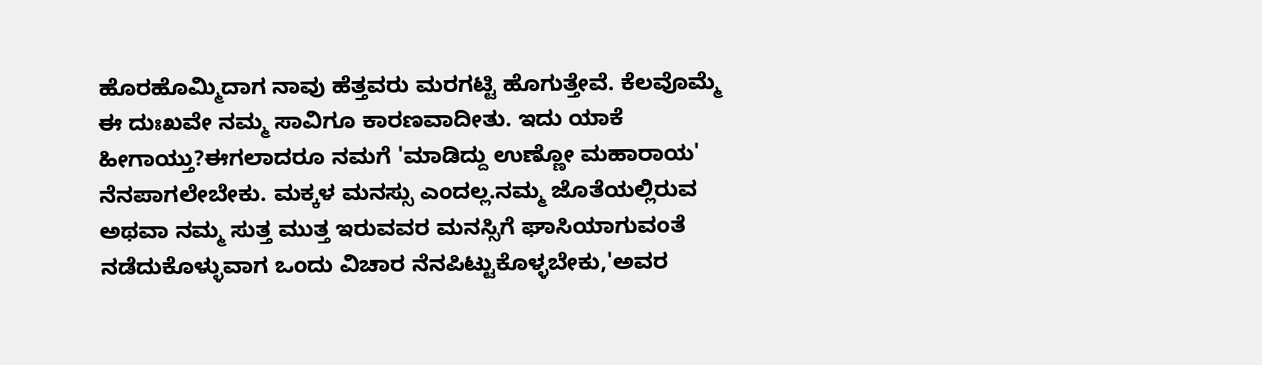ಹೊರಹೊಮ್ಮಿದಾಗ ನಾವು ಹೆತ್ತವರು ಮರಗಟ್ಟಿ ಹೊಗುತ್ತೇವೆ. ಕೆಲವೊಮ್ಮೆ ಈ ದುಃಖವೇ ನಮ್ಮ ಸಾವಿಗೂ ಕಾರಣವಾದೀತು. ಇದು ಯಾಕೆ ಹೀಗಾಯ್ತು?ಈಗಲಾದರೂ ನಮಗೆ 'ಮಾಡಿದ್ದು ಉಣ್ಣೋ ಮಹಾರಾಯ' ನೆನಪಾಗಲೇಬೇಕು. ಮಕ್ಕಳ ಮನಸ್ಸು ಎಂದಲ್ಲ.ನಮ್ಮ ಜೊತೆಯಲ್ಲಿರುವ ಅಥವಾ ನಮ್ಮ ಸುತ್ತ ಮುತ್ತ ಇರುವವರ ಮನಸ್ಸಿಗೆ ಘಾಸಿಯಾಗುವಂತೆ ನಡೆದುಕೊಳ್ಳುವಾಗ ಒಂದು ವಿಚಾರ ನೆನಪಿಟ್ಟುಕೊಳ್ಳಬೇಕು,'ಅವರ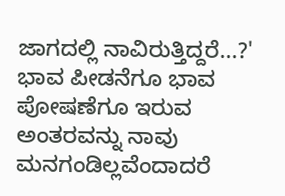ಜಾಗದಲ್ಲಿ ನಾವಿರುತ್ತಿದ್ದರೆ...?' ಭಾವ ಪೀಡನೆಗೂ ಭಾವ ಪೋಷಣೆಗೂ ಇರುವ ಅಂತರವನ್ನು ನಾವು ಮನಗಂಡಿಲ್ಲವೆಂದಾದರೆ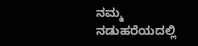ನಮ್ಮ ನಡುಹರೆಯದಲ್ಲಿ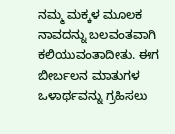ನಮ್ಮ ಮಕ್ಕಳ ಮೂಲಕ ನಾವದನ್ನು ಬಲವಂತವಾಗಿ
ಕಲಿಯುವಂತಾದೀತು. ಈಗ ಬೀರ್ಬಲನ ಮಾತುಗಳ ಒಳಾರ್ಥವನ್ನು ಗ್ರಹಿಸಲು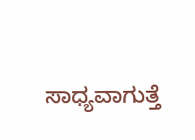ಸಾಧ್ಯವಾಗುತ್ತೆ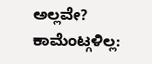ಅಲ್ಲವೇ?
ಕಾಮೆಂಟ್ಗಳಿಲ್ಲ: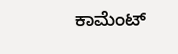ಕಾಮೆಂಟ್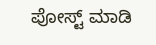ಪೋಸ್ಟ್ ಮಾಡಿ